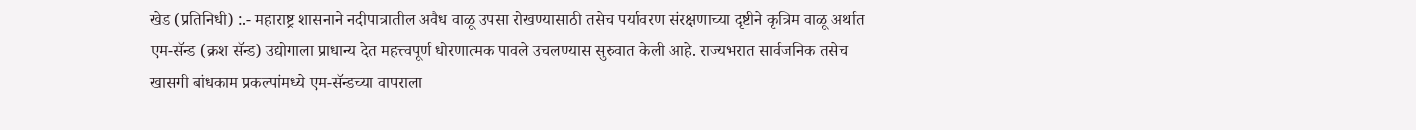खेड (प्रतिनिधी) :.- महाराष्ट्र शासनाने नदीपात्रातील अवैध वाळू उपसा रोखण्यासाठी तसेच पर्यावरण संरक्षणाच्या दृष्टीने कृत्रिम वाळू अर्थात एम-सॅन्ड (क्रश सॅन्ड) उद्योगाला प्राधान्य देत महत्त्वपूर्ण धोरणात्मक पावले उचलण्यास सुरुवात केली आहे. राज्यभरात सार्वजनिक तसेच खासगी बांधकाम प्रकल्पांमध्ये एम-सॅन्डच्या वापराला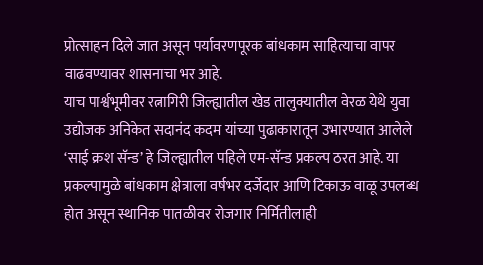प्रोत्साहन दिले जात असून पर्यावरणपूरक बांधकाम साहित्याचा वापर वाढवण्यावर शासनाचा भर आहे.
याच पार्श्वभूमीवर रत्नागिरी जिल्ह्यातील खेड तालुक्यातील वेरळ येथे युवा उद्योजक अनिकेत सदानंद कदम यांच्या पुढाकारातून उभारण्यात आलेले ‘साई क्रश सॅन्ड’ हे जिल्ह्यातील पहिले एम-सॅन्ड प्रकल्प ठरत आहे. या प्रकल्पामुळे बांधकाम क्षेत्राला वर्षभर दर्जेदार आणि टिकाऊ वाळू उपलब्ध होत असून स्थानिक पातळीवर रोजगार निर्मितीलाही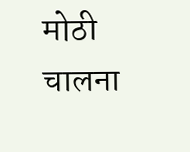मोठी चालना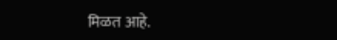मिळत आहे.